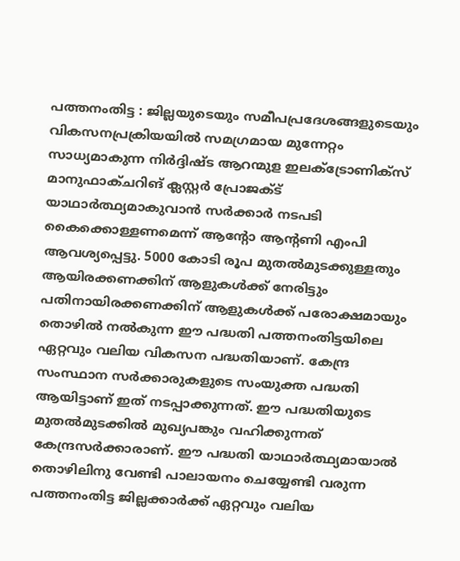പത്തനംതിട്ട : ജില്ലയുടെയും സമീപപ്രദേശങ്ങളുടെയും വികസനപ്രക്രിയയിൽ സമഗ്രമായ മുന്നേറ്റം സാധ്യമാകുന്ന നിർദ്ദിഷ്ട ആറന്മുള ഇലക്ട്രോണിക്സ് മാനുഫാക്ചറിങ് ക്ലസ്റ്റർ പ്രോജക്ട് യാഥാർത്ഥ്യമാകുവാൻ സർക്കാർ നടപടി കൈക്കൊള്ളണമെന്ന് ആന്റോ ആന്റണി എംപി ആവശ്യപ്പെട്ടു. 5000 കോടി രൂപ മുതൽമുടക്കുള്ളതും ആയിരക്കണക്കിന് ആളുകൾക്ക് നേരിട്ടും പതിനായിരക്കണക്കിന് ആളുകൾക്ക് പരോക്ഷമായും തൊഴിൽ നൽകുന്ന ഈ പദ്ധതി പത്തനംതിട്ടയിലെ ഏറ്റവും വലിയ വികസന പദ്ധതിയാണ്. കേന്ദ്ര സംസ്ഥാന സർക്കാരുകളുടെ സംയുക്ത പദ്ധതി ആയിട്ടാണ് ഇത് നടപ്പാക്കുന്നത്. ഈ പദ്ധതിയുടെ മുതൽമുടക്കിൽ മുഖ്യപങ്കും വഹിക്കുന്നത് കേന്ദ്രസർക്കാരാണ്. ഈ പദ്ധതി യാഥാർത്ഥ്യമായാൽ തൊഴിലിനു വേണ്ടി പാലായനം ചെയ്യേണ്ടി വരുന്ന പത്തനംതിട്ട ജില്ലക്കാർക്ക് ഏറ്റവും വലിയ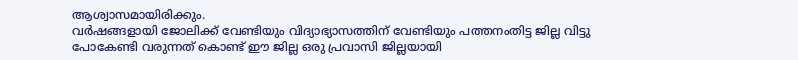ആശ്വാസമായിരിക്കും.
വർഷങ്ങളായി ജോലിക്ക് വേണ്ടിയും വിദ്യാഭ്യാസത്തിന് വേണ്ടിയും പത്തനംതിട്ട ജില്ല വിട്ടു പോകേണ്ടി വരുന്നത് കൊണ്ട് ഈ ജില്ല ഒരു പ്രവാസി ജില്ലയായി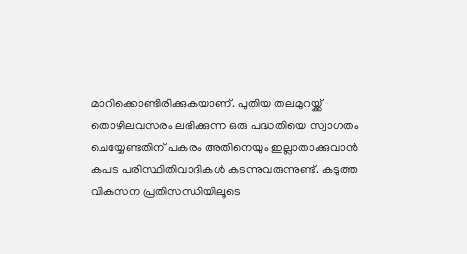മാറിക്കൊണ്ടിരിക്കുകയാണ്. പുതിയ തലമുറയ്ക്ക് തൊഴിലവസരം ലഭിക്കുന്ന ഒരു പദ്ധതിയെ സ്വാഗതം ചെയ്യേണ്ടതിന് പകരം അതിനെയും ഇല്ലാതാക്കുവാൻ കപട പരിസ്ഥിതിവാദികൾ കടന്നുവരുന്നുണ്ട്. കടുത്ത വികസന പ്രതിസന്ധിയിലൂടെ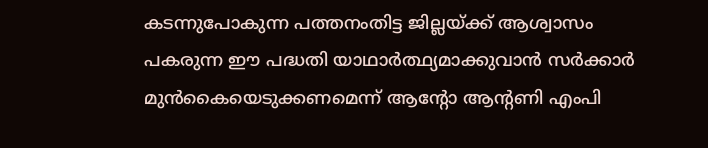കടന്നുപോകുന്ന പത്തനംതിട്ട ജില്ലയ്ക്ക് ആശ്വാസം പകരുന്ന ഈ പദ്ധതി യാഥാർത്ഥ്യമാക്കുവാൻ സർക്കാർ മുൻകൈയെടുക്കണമെന്ന് ആന്റോ ആന്റണി എംപി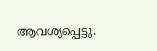ആവശ്യപ്പെട്ടു.